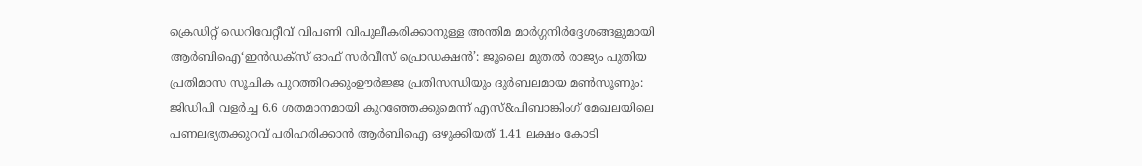ക്രെഡിറ്റ് ഡെറിവേറ്റീവ് വിപണി വിപുലീകരിക്കാനുള്ള അന്തിമ മാർഗ്ഗനിർദ്ദേശങ്ങളുമായി ആർബിഐ‘ഇൻഡക്സ് ഓഫ് സർവീസ് പ്രൊഡക്ഷൻ’: ജൂലൈ മുതൽ രാജ്യം പുതിയ പ്രതിമാസ സൂചിക പുറത്തിറക്കുംഊർജ്ജ പ്രതിസന്ധിയും ദുർബലമായ മൺസൂണും: ജിഡിപി വളർച്ച 6.6 ശതമാനമായി കുറഞ്ഞേക്കുമെന്ന് എസ്&പിബാങ്കിംഗ് മേഖലയിലെ പണലഭ്യതക്കുറവ് പരിഹരിക്കാൻ ആർബിഐ ഒഴുക്കിയത് 1.41 ലക്ഷം കോടി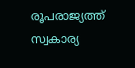രൂപരാജ്യത്ത് സ്വകാര്യ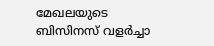മേഖലയുടെ ബിസിനസ് വളർച്ചാ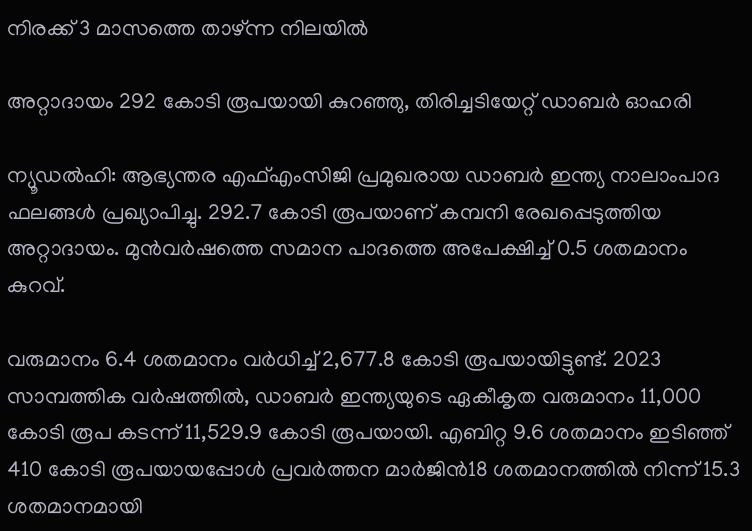നിരക്ക് 3 മാസത്തെ താഴ്ന്ന നിലയിൽ

അറ്റാദായം 292 കോടി രൂപയായി കുറഞ്ഞു, തിരിച്ചടിയേറ്റ് ഡാബര്‍ ഓഹരി

ന്യൂഡല്‍ഹി: ആഭ്യന്തര എഫ്എംസിജി പ്രമുഖരായ ഡാബര്‍ ഇന്ത്യ നാലാംപാദ ഫലങ്ങള്‍ പ്രഖ്യാപിച്ചു. 292.7 കോടി രൂപയാണ് കമ്പനി രേഖപ്പെടുത്തിയ അറ്റാദായം. മുന്‍വര്‍ഷത്തെ സമാന പാദത്തെ അപേക്ഷിച്ച് 0.5 ശതമാനം കുറവ്.

വരുമാനം 6.4 ശതമാനം വര്‍ധിച്ച് 2,677.8 കോടി രൂപയായിട്ടുണ്ട്. 2023 സാമ്പത്തിക വര്‍ഷത്തില്‍, ഡാബര്‍ ഇന്ത്യയുടെ ഏകീകൃത വരുമാനം 11,000 കോടി രൂപ കടന്ന് 11,529.9 കോടി രൂപയായി. എബിറ്റ 9.6 ശതമാനം ഇടിഞ്ഞ് 410 കോടി രൂപയായപ്പോള്‍ പ്രവര്‍ത്തന മാര്‍ജിന്‍18 ശതമാനത്തില്‍ നിന്ന് 15.3 ശതമാനമായി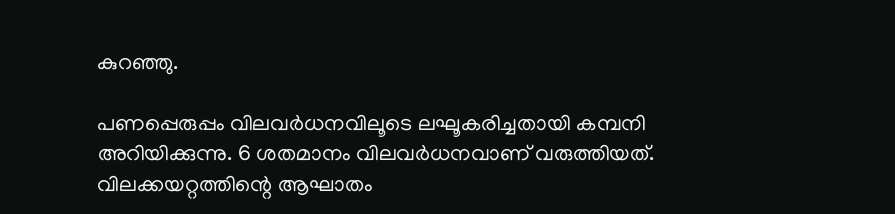കുറഞ്ഞു.

പണപ്പെരുപ്പം വിലവര്‍ധനവിലൂടെ ലഘൂകരിച്ചതായി കമ്പനി അറിയിക്കുന്നു. 6 ശതമാനം വിലവര്‍ധനവാണ് വരുത്തിയത്. വിലക്കയറ്റത്തിന്റെ ആഘാതം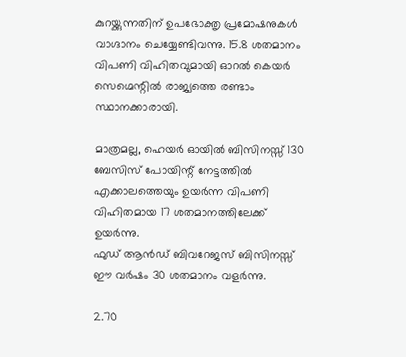കുറയ്ക്കുന്നതിന് ഉപഭോക്തൃ പ്രമോഷനുകള്‍ വാഗ്ദാനം ചെയ്യേണ്ടിവന്നു. 15.8 ശതമാനം വിപണി വിഹിതവുമായി ഓറല്‍ കെയര്‍ സെഗ്മെന്റില്‍ രാജ്യത്തെ രണ്ടാം സ്ഥാനക്കാരായി.

മാത്രമല്ല, ഹെയര്‍ ഓയില്‍ ബിസിനസ്സ് 130 ബേസിസ് പോയിന്റ് നേട്ടത്തില്‍ എക്കാലത്തെയും ഉയര്‍ന്ന വിപണി വിഹിതമായ 17 ശതമാനത്തിലേക്ക് ഉയര്‍ന്നു.
ഫുഡ് ആന്‍ഡ് ബിവറേജസ് ബിസിനസ്സ് ഈ വര്‍ഷം 30 ശതമാനം വളര്‍ന്നു.

2.70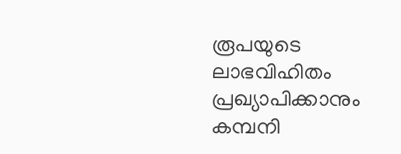രൂപയുടെ ലാഭവിഹിതം പ്രഖ്യാപിക്കാനും കമ്പനി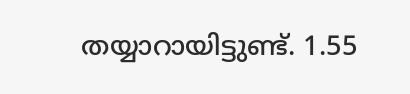തയ്യാറായിട്ടുണ്ട്. 1.55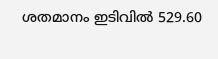ശതമാനം ഇടിവില്‍ 529.60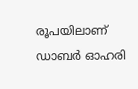രൂപയിലാണ് ഡാബര്‍ ഓഹരി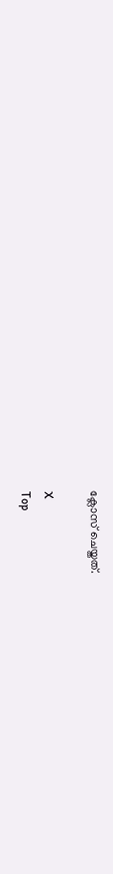ക്ലോസ് ചെയ്തത്.

X
Top